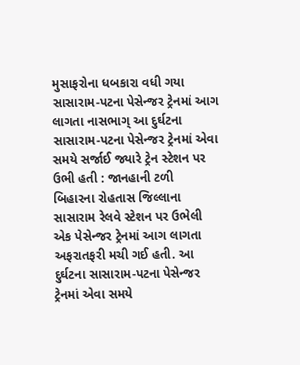મુસાફરોના ધબકારા વધી ગયા સાસારામ-પટના પેસેન્જર ટ્રેનમાં આગ લાગતા નાસભાગ્ આ દુર્ઘટના સાસારામ-પટના પેસેન્જર ટ્રેનમાં એવા સમયે સર્જાઈ જ્યારે ટ્રેન સ્ટેશન પર ઉભી હતી : જાનહાની ટળી
બિહારના રોહતાસ જિલ્લાના સાસારામ રેલવે સ્ટેશન પર ઉભેલી એક પેસેન્જર ટ્રેનમાં આગ લાગતા અફરાતફરી મચી ગઈ હતી. આ દુર્ઘટના સાસારામ-પટના પેસેન્જર ટ્રેનમાં એવા સમયે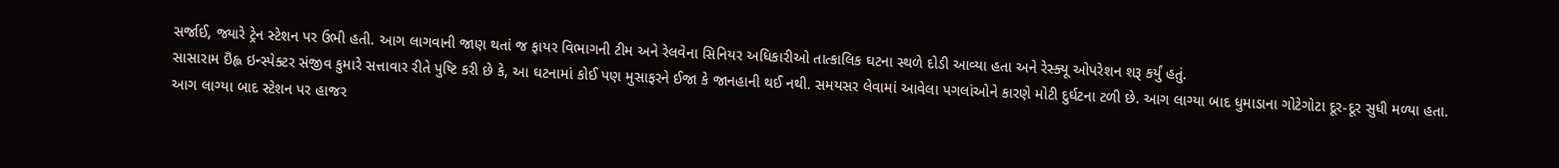સર્જાઈ, જ્યારે ટ્રેન સ્ટેશન પર ઉભી હતી. આગ લાગવાની જાણ થતાં જ ફાયર વિભાગની ટીમ અને રેલવેના સિનિયર અધિકારીઓ તાત્કાલિક ઘટના સ્થળે દોડી આવ્યા હતા અને રેસ્ક્યૂ ઓપરેશન શરૂ કર્યું હતું.
સાસારામ ઇઁહ્લ ઇન્સ્પેક્ટર સંજીવ કુમારે સત્તાવાર રીતે પુષ્ટિ કરી છે કે, આ ઘટનામાં કોઈ પણ મુસાફરને ઈજા કે જાનહાની થઈ નથી. સમયસર લેવામાં આવેલા પગલાંઓને કારણે મોટી દુર્ઘટના ટળી છે. આગ લાગ્યા બાદ ધુમાડાના ગોટેગોટા દૂર-દૂર સુધી મળ્યા હતા.
આગ લાગ્યા બાદ સ્ટેશન પર હાજર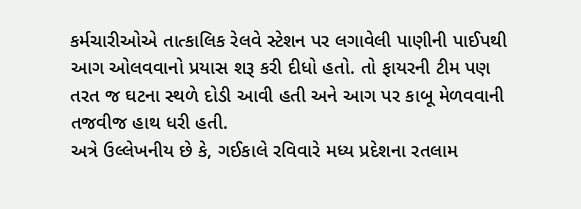કર્મચારીઓએ તાત્કાલિક રેલવે સ્ટેશન પર લગાવેલી પાણીની પાઈપથી આગ ઓલવવાનો પ્રયાસ શરૂ કરી દીધો હતો. તો ફાયરની ટીમ પણ તરત જ ઘટના સ્થળે દોડી આવી હતી અને આગ પર કાબૂ મેળવવાની તજવીજ હાથ ધરી હતી.
અત્રે ઉલ્લેખનીય છે કે, ગઈકાલે રવિવારે મધ્ય પ્રદેશના રતલામ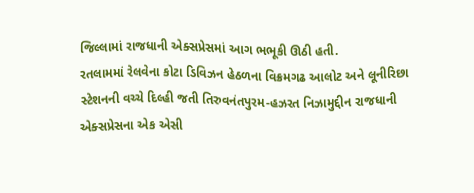જિલ્લામાં રાજધાની એક્સપ્રેસમાં આગ ભભૂકી ઊઠી હતી.
રતલામમાં રેલવેના કોટા ડિવિઝન હેઠળના વિક્રમગઢ આલોટ અને લૂનીરિછા સ્ટેશનની વચ્ચે દિલ્હી જતી તિરુવનંતપુરમ-હઝરત નિઝામુદ્દીન રાજધાની એક્સપ્રેસના એક એસી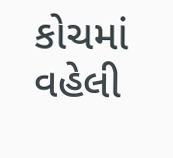કોચમાં વહેલી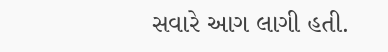સવારે આગ લાગી હતી.